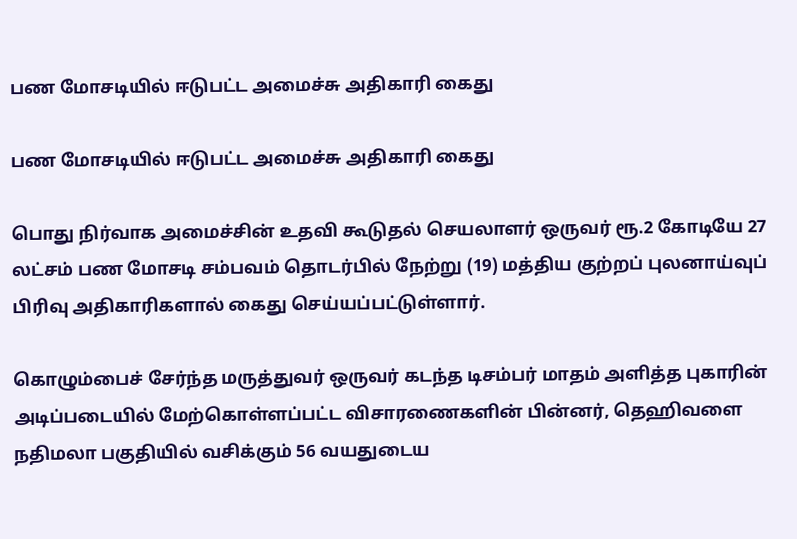பண மோசடியில் ஈடுபட்ட அமைச்சு அதிகாரி கைது

பண மோசடியில் ஈடுபட்ட அமைச்சு அதிகாரி கைது

பொது நிர்வாக அமைச்சின் உதவி கூடுதல் செயலாளர் ஒருவர் ரூ.2 கோடியே 27 லட்சம் பண மோசடி சம்பவம் தொடர்பில் நேற்று (19) மத்திய குற்றப் புலனாய்வுப் பிரிவு அதிகாரிகளால் கைது செய்யப்பட்டுள்ளார்.

கொழும்பைச் சேர்ந்த மருத்துவர் ஒருவர் கடந்த டிசம்பர் மாதம் அளித்த புகாரின் அடிப்படையில் மேற்கொள்ளப்பட்ட விசாரணைகளின் பின்னர், தெஹிவளை நதிமலா பகுதியில் வசிக்கும் 56 வயதுடைய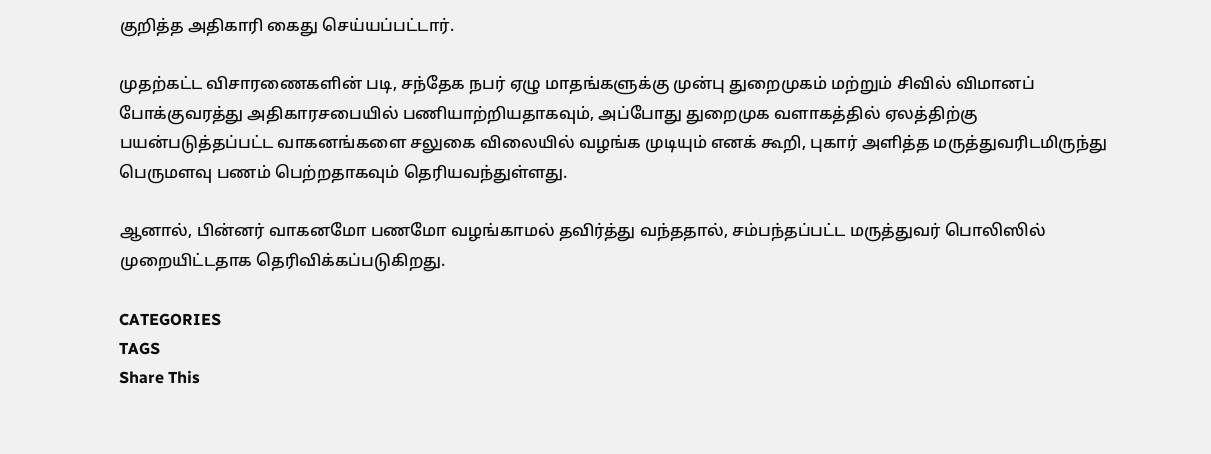குறித்த அதிகாரி கைது செய்யப்பட்டார்.

முதற்கட்ட விசாரணைகளின் படி, சந்தேக நபர் ஏழு மாதங்களுக்கு முன்பு துறைமுகம் மற்றும் சிவில் விமானப் போக்குவரத்து அதிகாரசபையில் பணியாற்றியதாகவும், அப்போது துறைமுக வளாகத்தில் ஏலத்திற்கு பயன்படுத்தப்பட்ட வாகனங்களை சலுகை விலையில் வழங்க முடியும் எனக் கூறி, புகார் அளித்த மருத்துவரிடமிருந்து பெருமளவு பணம் பெற்றதாகவும் தெரியவந்துள்ளது.

ஆனால், பின்னர் வாகனமோ பணமோ வழங்காமல் தவிர்த்து வந்ததால், சம்பந்தப்பட்ட மருத்துவர் பொலிஸில் முறையிட்டதாக தெரிவிக்கப்படுகிறது.

CATEGORIES
TAGS
Share This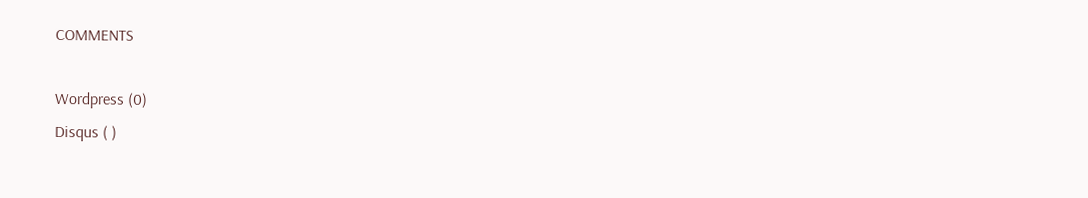COMMENTS

Wordpress (0)
Disqus ( )